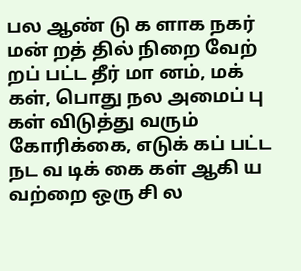பல ஆண் டு க ளாக நகர் மன் றத் தில் நிறை வேற் றப் பட்ட தீர் மா னம், மக் கள், பொது நல அமைப் பு கள் விடுத்து வரும் கோரிக்கை, எடுக் கப் பட்ட நட வ டிக் கை கள் ஆகி ய வற்றை ஒரு சி ல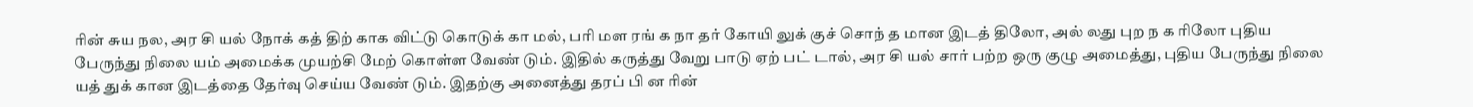ரின் சுய நல, அர சி யல் நோக் கத் திற் காக விட்டு கொடுக் கா மல், பரி மள ரங் க நா தர் கோயி லுக் குச் சொந் த மான இடத் திலோ, அல் லது புற ந க ரிலோ புதிய பேருந்து நிலை யம் அமைக்க முயற்சி மேற் கொள்ள வேண் டும். இதில் கருத்து வேறு பாடு ஏற் பட் டால், அர சி யல் சார் பற்ற ஒரு குழு அமைத்து, புதிய பேருந்து நிலை யத் துக் கான இடத்தை தேர்வு செய்ய வேண் டும். இதற்கு அனைத்து தரப் பி ன ரின்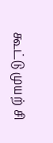கூட்டு முயற் சி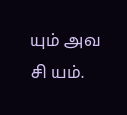யும் அவ சி யம்.